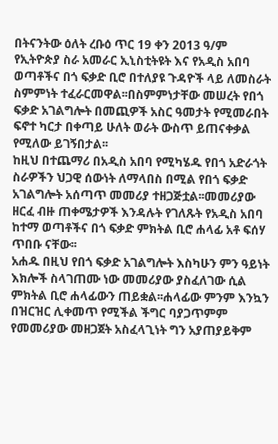በትናንትው ዕለት ረቡዕ ጥር 19 ቀን 2013 ዓ/ም የኢትዮጵያ ስራ አመራር ኢኒስቲትዩት እና የአዲስ አበባ ወጣቶችና በጎ ፍቃድ ቢሮ በተለያዩ ጉዳዮች ላይ ለመስራት ስምምነት ተፈራርመዋል፡፡በስምምነታቸው መሠረት የበጎ ፍቃድ አገልግሎት በመጪዎች አስር ዓመታት የሚመራበት ፍኖተ ካርታ በቀጣይ ሁለት ወራት ውስጥ ይጠናቀቃል የሚለው ይገኝበታል፡፡
ከዚህ በተጨማሪ በአዲስ አበባ የሚካሄዱ የበጎ አድራጎት ስራዎችን ህጋዊ ሰውነት ለማላበስ በሚል የበጎ ፍቃድ አገልግሎት አሰጣጥ መመሪያ ተዘጋጅቷል፡፡መመሪያው ዘርፈ ብዙ ጠቀሜታዎች እንዳሉት የገለጹት የአዲስ አበባ ከተማ ወጣቶችና በጎ ፍቃድ ምክትል ቢሮ ሐላፊ አቶ ፍሰሃ ጥበቡ ናቸው፡፡
አሐዱ በዚህ የበጎ ፍቃድ አገልግሎት እስካሁን ምን ዓይነት እክሎች ስላገጠሙ ነው መመሪያው ያስፈለገው ሲል ምክትል ቢሮ ሐላፊውን ጠይቋል፡፡ሐላፊው ምንም እንኳን በዝርዝር ሊቀመጥ የሚችል ችግር ባያጋጥምም የመመሪያው መዘጋጀት አስፈላጊነት ግን አያጠያይቅም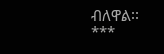ብለዋል፡፡
***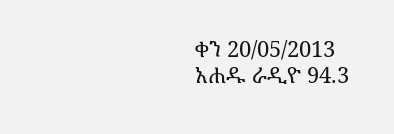ቀን 20/05/2013
አሐዱ ራዲዮ 94.3